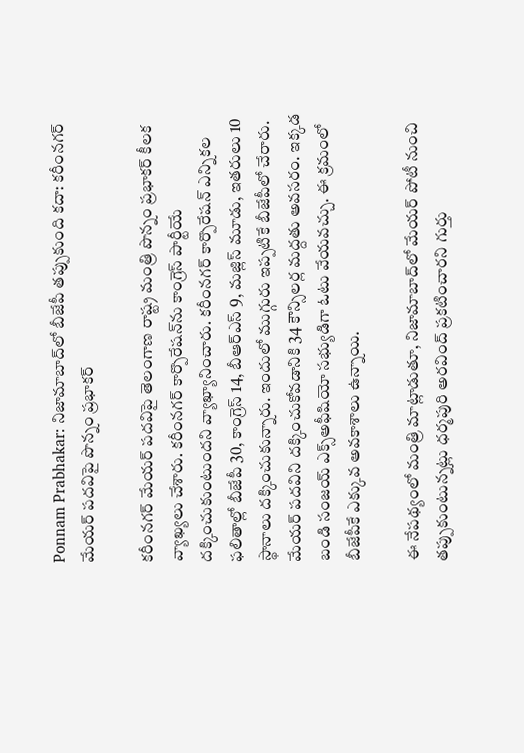Ponnam Prabhakar: నిజామాబాద్‌లో బీజేపీ తప్పుకుంది కదా: కరీంనగర్ మేయర్ పదవిపై పొన్నం ప్రభాకర్

కరీంనగర్ మేయర్ పదవిపై తెలంగాణ రాష్ట్ర మంత్రి పొన్నం ప్రభాకర్ కీలక వ్యాఖ్యలు చేశారు. కరీంనగర్ కార్పొరేషన్‌ను కాంగ్రెస్ పార్టీయే దక్కించుకుంటుందని వ్యాఖ్యానించారు. కరీంనగర్ కార్పొరేషన్ ఎన్నికల ఫలితాల్లో బీజేపీ 30, కాంగ్రెస్ 14, బీఆర్ఎస్ 9, మజ్లిస్ మూడు, ఇతరులు 10 స్థానాలు దక్కించుకున్నారు. ఇందులో ముగ్గురు ఇప్పటికే బీజేపీలో చేరారు. మేయర్ పదవిని దక్కించుకోవడానికి 34 కౌన్సిలర్ల మద్దతు అవసరం. ఇక్కడ బండి సంజయ్ ఎక్స్‌అఫీషియో సభ్యుడిగా ఓటు వేయవచ్చు. ఈ క్రమంలో బీజేపీకే ఎక్కువ అవకాశాలు ఉన్నాయి.

ఈ నేపథ్యంలో మంత్రి మాట్లాడుతూ, నిజామాబాద్‌లో మేయర్ పోటీ నుంచి తప్పుకుంటున్నట్లు ధర్మపురి అరవింద్ ప్రకటించారని గుర్తు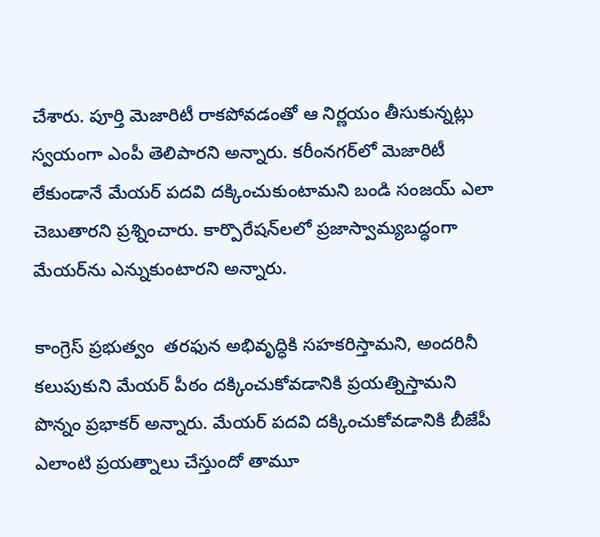చేశారు. పూర్తి మెజారిటీ రాకపోవడంతో ఆ నిర్ణయం తీసుకున్నట్లు స్వయంగా ఎంపీ తెలిపారని అన్నారు. కరీంనగర్‌లో మెజారిటీ లేకుండానే మేయర్ పదవి దక్కించుకుంటామని బండి సంజయ్ ఎలా చెబుతారని ప్రశ్నించారు. కార్పొరేషన్‌లలో ప్రజాస్వామ్యబద్ధంగా మేయర్‌ను ఎన్నుకుంటారని అన్నారు.

కాంగ్రెస్ ప్రభుత్వం  తరఫున అభివృద్ధికి సహకరిస్తామని, అందరినీ కలుపుకుని మేయర్ పీఠం దక్కించుకోవడానికి ప్రయత్నిస్తామని పొన్నం ప్రభాకర్ అన్నారు. మేయర్ పదవి దక్కించుకోవడానికి బీజేపీ ఎలాంటి ప్రయత్నాలు చేస్తుందో తామూ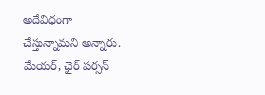అదేవిధంగా చేస్తున్నామని అన్నారు. మేయర్, ఛైర్ పర్సన్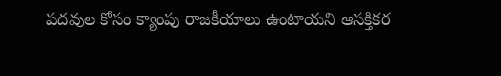పదవుల కోసం క్యాంపు రాజకీయాలు ఉంటాయని ఆసక్తికర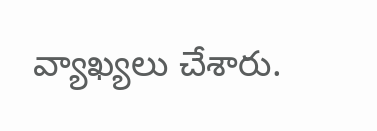వ్యాఖ్యలు చేశారు.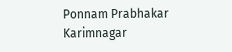Ponnam Prabhakar
Karimnagar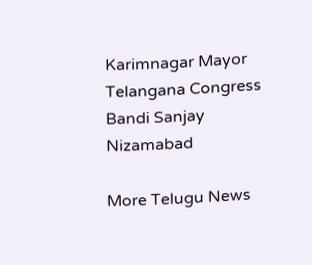Karimnagar Mayor
Telangana Congress
Bandi Sanjay
Nizamabad

More Telugu News